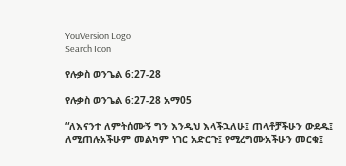YouVersion Logo
Search Icon

የሉቃስ ወንጌል 6:27-28

የሉቃስ ወንጌል 6:27-28 አማ05

“ለእናንተ ለምትሰሙኝ ግን እንዲህ እላችኋለሁ፤ ጠላቶቻችሁን ውደዱ፤ ለሚጠሉአችሁም መልካም ነገር አድርጉ፤ የሚረግሙአችሁን መርቁ፤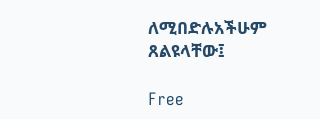ለሚበድሉአችሁም ጸልዩላቸው፤

Free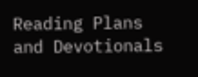Reading Plans and Devotionals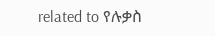related to የሉቃስ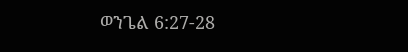ወንጌል 6:27-28